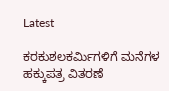Latest

ಕರಕುಶಲಕರ್ಮಿಗಳಿಗೆ ಮನೆಗಳ ಹಕ್ಕುಪತ್ರ ವಿತರಣೆ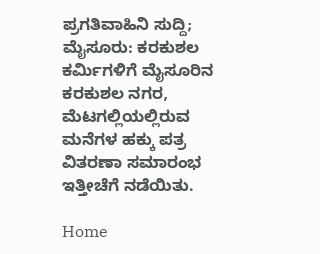ಪ್ರಗತಿವಾಹಿನಿ ಸುದ್ದಿ; ಮೈಸೂರು: ಕರಕುಶಲ ಕರ್ಮಿಗಳಿಗೆ ಮೈಸೂರಿನ ಕರಕುಶಲ ನಗರ, ಮೆಟಗಲ್ಲಿಯಲ್ಲಿರುವ ಮನೆಗಳ ಹಕ್ಕು ಪತ್ರ ವಿತರಣಾ ಸಮಾರಂಭ ಇತ್ತೀಚೆಗೆ ನಡೆಯಿತು.

Home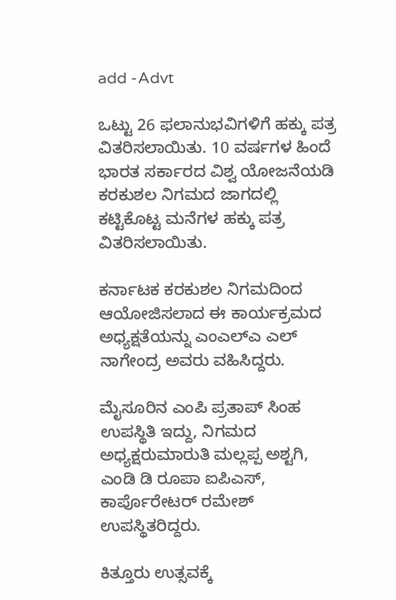add -Advt

ಒಟ್ಟು 26 ಫಲಾನುಭವಿಗಳಿಗೆ ಹಕ್ಕು ಪತ್ರ ವಿತರಿಸಲಾಯಿತು. 10 ವರ್ಷಗಳ ಹಿಂದೆ ಭಾರತ ಸರ್ಕಾರದ ವಿಶ್ವ ಯೋಜನೆಯಡಿ ಕರಕುಶಲ ನಿಗಮದ ಜಾಗದಲ್ಲಿ ಕಟ್ಟಿಕೊಟ್ಟ ಮನೆಗಳ ಹಕ್ಕು ಪತ್ರ ವಿತರಿಸಲಾಯಿತು.

ಕರ್ನಾಟಕ ಕರಕುಶಲ ನಿಗಮದಿಂದ ಆಯೋಜಿಸಲಾದ ಈ ಕಾರ್ಯಕ್ರಮದ ಅಧ್ಯಕ್ಷತೆಯನ್ನು ಎಂಎಲ್ಎ ಎಲ್ ನಾಗೇಂದ್ರ ಅವರು ವಹಿಸಿದ್ದರು.

ಮೈಸೂರಿನ ಎಂಪಿ ಪ್ರತಾಪ್ ಸಿಂಹ ಉಪಸ್ಥಿತಿ ಇದ್ದು, ನಿಗಮದ ಅಧ್ಯಕ್ಷರುಮಾರುತಿ ಮಲ್ಲಪ್ಪ ಅಶ್ಟಗಿ, ಎಂಡಿ ಡಿ ರೂಪಾ ಐಪಿಎಸ್, ಕಾರ್ಪೊರೇಟರ್ ರಮೇಶ್ ಉಪಸ್ಥಿತರಿದ್ದರು.

ಕಿತ್ತೂರು ಉತ್ಸವಕ್ಕೆ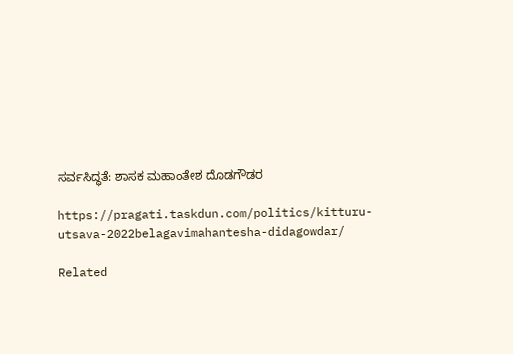ಸರ್ವಸಿದ್ಧತೆ: ಶಾಸಕ ಮಹಾಂತೇಶ ದೊಡಗೌಡರ

https://pragati.taskdun.com/politics/kitturu-utsava-2022belagavimahantesha-didagowdar/

Related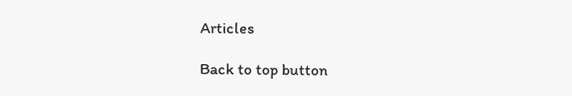Articles

Back to top button